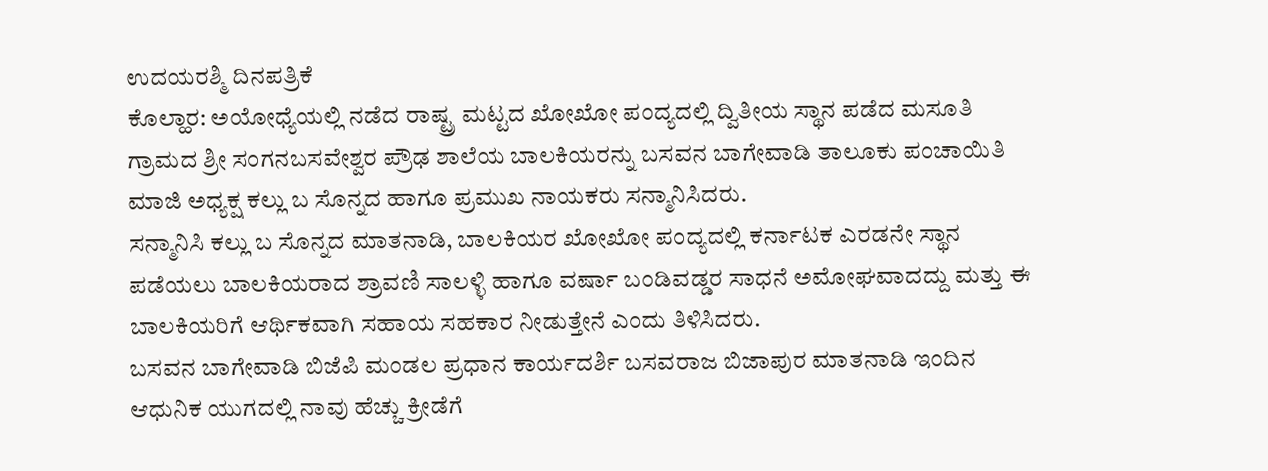ಉದಯರಶ್ಮಿ ದಿನಪತ್ರಿಕೆ
ಕೊಲ್ಹಾರ: ಅಯೋಧ್ಯೆಯಲ್ಲಿ ನಡೆದ ರಾಷ್ಟ್ರ ಮಟ್ಟದ ಖೋಖೋ ಪಂದ್ಯದಲ್ಲಿ ದ್ವಿತೀಯ ಸ್ಥಾನ ಪಡೆದ ಮಸೂತಿ ಗ್ರಾಮದ ಶ್ರೀ ಸಂಗನಬಸವೇಶ್ವರ ಪ್ರೌಢ ಶಾಲೆಯ ಬಾಲಕಿಯರನ್ನು ಬಸವನ ಬಾಗೇವಾಡಿ ತಾಲೂಕು ಪಂಚಾಯಿತಿ ಮಾಜಿ ಅಧ್ಯಕ್ಷ ಕಲ್ಲು ಬ ಸೊನ್ನದ ಹಾಗೂ ಪ್ರಮುಖ ನಾಯಕರು ಸನ್ಮಾನಿಸಿದರು.
ಸನ್ಮಾನಿಸಿ ಕಲ್ಲು ಬ ಸೊನ್ನದ ಮಾತನಾಡಿ, ಬಾಲಕಿಯರ ಖೋಖೋ ಪಂದ್ಯದಲ್ಲಿ ಕರ್ನಾಟಕ ಎರಡನೇ ಸ್ಥಾನ ಪಡೆಯಲು ಬಾಲಕಿಯರಾದ ಶ್ರಾವಣಿ ಸಾಲಳ್ಳಿ ಹಾಗೂ ವರ್ಷಾ ಬಂಡಿವಡ್ಡರ ಸಾಧನೆ ಅಮೋಘವಾದದ್ದು ಮತ್ತು ಈ ಬಾಲಕಿಯರಿಗೆ ಆರ್ಥಿಕವಾಗಿ ಸಹಾಯ ಸಹಕಾರ ನೀಡುತ್ತೇನೆ ಎಂದು ತಿಳಿಸಿದರು.
ಬಸವನ ಬಾಗೇವಾಡಿ ಬಿಜೆಪಿ ಮಂಡಲ ಪ್ರಧಾನ ಕಾರ್ಯದರ್ಶಿ ಬಸವರಾಜ ಬಿಜಾಪುರ ಮಾತನಾಡಿ ಇಂದಿನ ಆಧುನಿಕ ಯುಗದಲ್ಲಿ ನಾವು ಹೆಚ್ಚು ಕ್ರೀಡೆಗೆ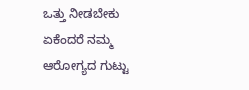ಒತ್ತು ನೀಡಬೇಕು ಏಕೆಂದರೆ ನಮ್ಮ ಆರೋಗ್ಯದ ಗುಟ್ಟು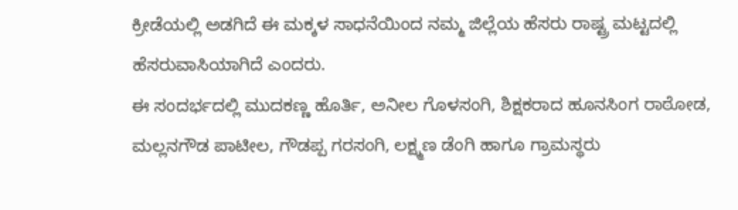ಕ್ರೀಡೆಯಲ್ಲಿ ಅಡಗಿದೆ ಈ ಮಕ್ಕಳ ಸಾಧನೆಯಿಂದ ನಮ್ಮ ಜಿಲ್ಲೆಯ ಹೆಸರು ರಾಷ್ಟ್ರ ಮಟ್ಟದಲ್ಲಿ ಹೆಸರುವಾಸಿಯಾಗಿದೆ ಎಂದರು.
ಈ ಸಂದರ್ಭದಲ್ಲಿ ಮುದಕಣ್ಣ ಹೊರ್ತಿ, ಅನೀಲ ಗೊಳಸಂಗಿ, ಶಿಕ್ಷಕರಾದ ಹೂನಸಿಂಗ ರಾಠೋಡ, ಮಲ್ಲನಗೌಡ ಪಾಟೀಲ, ಗೌಡಪ್ಪ ಗರಸಂಗಿ, ಲಕ್ಷ್ಮಣ ಡೆಂಗಿ ಹಾಗೂ ಗ್ರಾಮಸ್ಥರು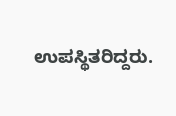ಉಪಸ್ಥಿತರಿದ್ದರು.